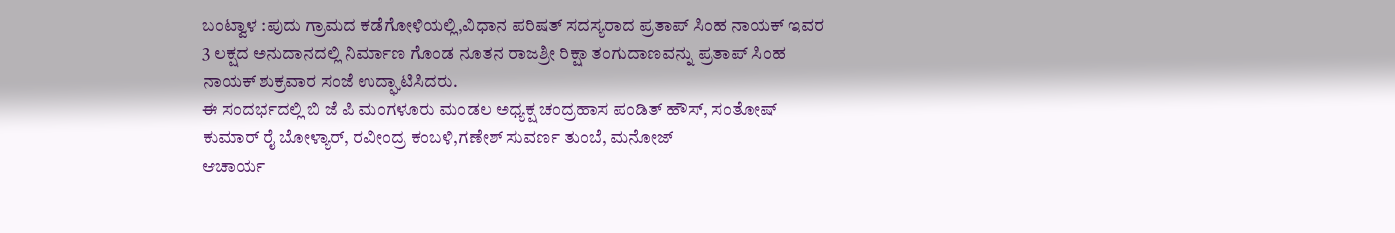ಬಂಟ್ವಾಳ :ಪುದು ಗ್ರಾಮದ ಕಡೆಗೋಳಿಯಲ್ಲಿ,ವಿಧಾನ ಪರಿಷತ್ ಸದಸ್ಯರಾದ ಪ್ರತಾಪ್ ಸಿಂಹ ನಾಯಕ್ ಇವರ 3 ಲಕ್ಷದ ಅನುದಾನದಲ್ಲಿ ನಿರ್ಮಾಣ ಗೊಂಡ ನೂತನ ರಾಜಶ್ರೀ ರಿಕ್ಷಾ ತಂಗುದಾಣವನ್ನು ಪ್ರತಾಪ್ ಸಿಂಹ ನಾಯಕ್ ಶುಕ್ರವಾರ ಸಂಜೆ ಉದ್ಘಾಟಿಸಿದರು.
ಈ ಸಂದರ್ಭದಲ್ಲಿ ಬಿ ಜೆ ಪಿ ಮಂಗಳೂರು ಮಂಡಲ ಅಧ್ಯಕ್ಷ ಚಂದ್ರಹಾಸ ಪಂಡಿತ್ ಹೌಸ್, ಸಂತೋಷ್ ಕುಮಾರ್ ರೈ ಬೋಳ್ಯಾರ್, ರವೀಂದ್ರ ಕಂಬಳಿ,ಗಣೇಶ್ ಸುವರ್ಣ ತುಂಬೆ, ಮನೋಜ್
ಆಚಾರ್ಯ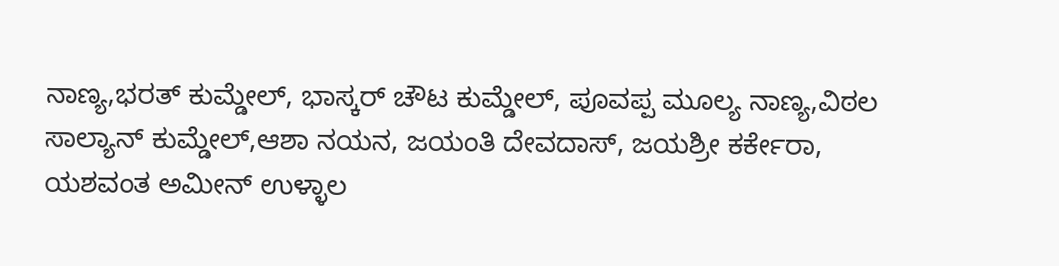ನಾಣ್ಯ,ಭರತ್ ಕುಮ್ಡೇಲ್, ಭಾಸ್ಕರ್ ಚೌಟ ಕುಮ್ಡೇಲ್, ಪೂವಪ್ಪ ಮೂಲ್ಯ ನಾಣ್ಯ,ವಿಠಲ ಸಾಲ್ಯಾನ್ ಕುಮ್ಡೇಲ್,ಆಶಾ ನಯನ, ಜಯಂತಿ ದೇವದಾಸ್, ಜಯಶ್ರೀ ಕರ್ಕೇರಾ, ಯಶವಂತ ಅಮೀನ್ ಉಳ್ಳಾಲ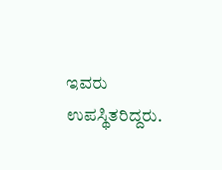ಇವರು ಉಪಸ್ಥಿತರಿದ್ದರು.